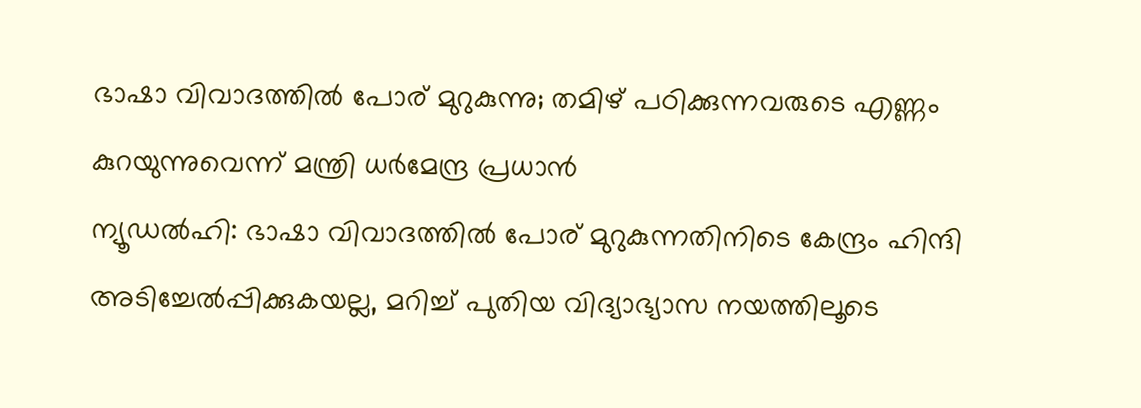ഭാഷാ വിവാദത്തിൽ പോര് മുറുകുന്നു; തമിഴ് പഠിക്കുന്നവരുടെ എണ്ണം കുറയുന്നുവെന്ന് മന്ത്രി ധർമേന്ദ്ര പ്രധാൻ
ന്യൂഡൽഹി: ഭാഷാ വിവാദത്തിൽ പോര് മുറുകുന്നതിനിടെ കേന്ദ്രം ഹിന്ദി അടിച്ചേൽപ്പിക്കുകയല്ല, മറിച്ച് പുതിയ വിദ്യാഭ്യാസ നയത്തിലൂടെ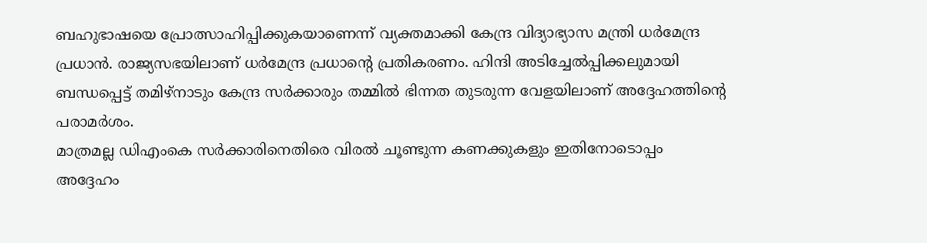ബഹുഭാഷയെ പ്രോത്സാഹിപ്പിക്കുകയാണെന്ന് വ്യക്തമാക്കി കേന്ദ്ര വിദ്യാഭ്യാസ മന്ത്രി ധർമേന്ദ്ര പ്രധാൻ. രാജ്യസഭയിലാണ് ധർമേന്ദ്ര പ്രധാന്റെ പ്രതികരണം. ഹിന്ദി അടിച്ചേൽപ്പിക്കലുമായി ബന്ധപ്പെട്ട് തമിഴ്നാടും കേന്ദ്ര സർക്കാരും തമ്മിൽ ഭിന്നത തുടരുന്ന വേളയിലാണ് അദ്ദേഹത്തിന്റെ പരാമർശം.
മാത്രമല്ല ഡിഎംകെ സർക്കാരിനെതിരെ വിരൽ ചൂണ്ടുന്ന കണക്കുകളും ഇതിനോടൊപ്പം അദ്ദേഹം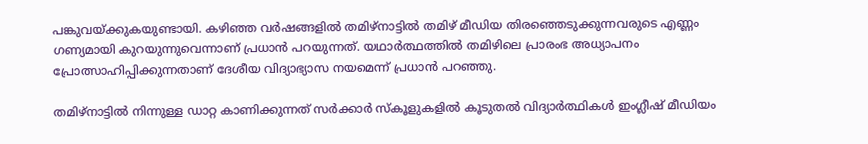പങ്കുവയ്ക്കുകയുണ്ടായി. കഴിഞ്ഞ വർഷങ്ങളിൽ തമിഴ്നാട്ടിൽ തമിഴ് മീഡിയ തിരഞ്ഞെടുക്കുന്നവരുടെ എണ്ണം ഗണ്യമായി കുറയുന്നുവെന്നാണ് പ്രധാൻ പറയുന്നത്. യഥാർത്ഥത്തിൽ തമിഴിലെ പ്രാരംഭ അധ്യാപനം പ്രോത്സാഹിപ്പിക്കുന്നതാണ് ദേശീയ വിദ്യാഭ്യാസ നയമെന്ന് പ്രധാൻ പറഞ്ഞു.

തമിഴ്നാട്ടിൽ നിന്നുള്ള ഡാറ്റ കാണിക്കുന്നത് സർക്കാർ സ്കൂളുകളിൽ കൂടുതൽ വിദ്യാർത്ഥികൾ ഇംഗ്ലീഷ് മീഡിയം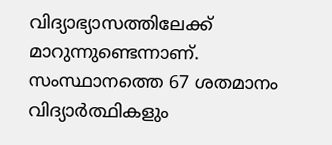വിദ്യാഭ്യാസത്തിലേക്ക് മാറുന്നുണ്ടെന്നാണ്. സംസ്ഥാനത്തെ 67 ശതമാനം വിദ്യാർത്ഥികളും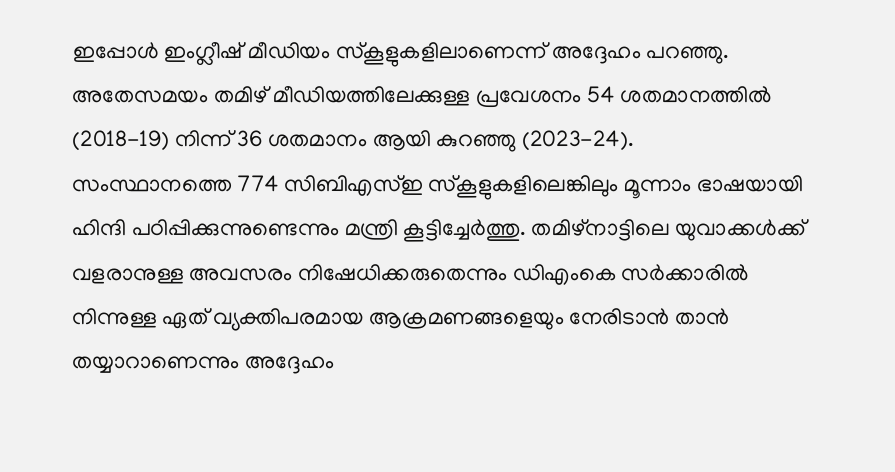ഇപ്പോൾ ഇംഗ്ലീഷ് മീഡിയം സ്കൂളുകളിലാണെന്ന് അദ്ദേഹം പറഞ്ഞു. അതേസമയം തമിഴ് മീഡിയത്തിലേക്കുള്ള പ്രവേശനം 54 ശതമാനത്തിൽ (2018-19) നിന്ന് 36 ശതമാനം ആയി കുറഞ്ഞു (2023-24).
സംസ്ഥാനത്തെ 774 സിബിഎസ്ഇ സ്കൂളുകളിലെങ്കിലും മൂന്നാം ഭാഷയായി ഹിന്ദി പഠിപ്പിക്കുന്നുണ്ടെന്നും മന്ത്രി കൂട്ടിച്ചേർത്തു. തമിഴ്നാട്ടിലെ യുവാക്കൾക്ക് വളരാനുള്ള അവസരം നിഷേധിക്കരുതെന്നും ഡിഎംകെ സർക്കാരിൽ നിന്നുള്ള ഏത് വ്യക്തിപരമായ ആക്രമണങ്ങളെയും നേരിടാൻ താൻ തയ്യാറാണെന്നും അദ്ദേഹം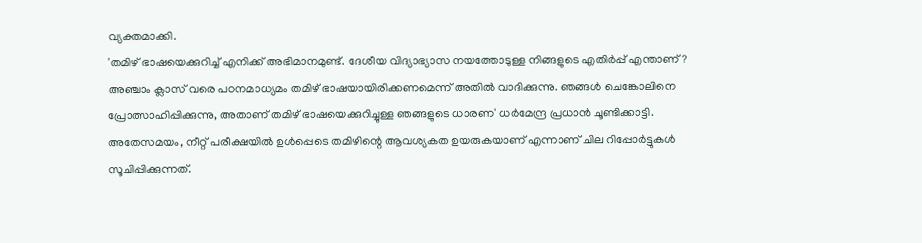വ്യക്തമാക്കി.
'തമിഴ് ഭാഷയെക്കുറിച്ച് എനിക്ക് അഭിമാനമുണ്ട്. ദേശീയ വിദ്യാഭ്യാസ നയത്തോടുള്ള നിങ്ങളുടെ എതിർപ്പ് എന്താണ്? അഞ്ചാം ക്ലാസ് വരെ പഠനമാധ്യമം തമിഴ് ഭാഷയായിരിക്കണമെന്ന് അതിൽ വാദിക്കുന്നു. ഞങ്ങൾ ചെങ്കോലിനെ പ്രോത്സാഹിപ്പിക്കുന്നു, അതാണ് തമിഴ് ഭാഷയെക്കുറിച്ചുള്ള ഞങ്ങളുടെ ധാരണ' ധർമേന്ദ്ര പ്രധാൻ ചൂണ്ടിക്കാട്ടി.
അതേസമയം, നീറ്റ് പരീക്ഷയിൽ ഉൾപ്പെടെ തമിഴിന്റെ ആവശ്യകത ഉയരുകയാണ് എന്നാണ് ചില റിപ്പോർട്ടുകൾ സൂചിപ്പിക്കുന്നത്.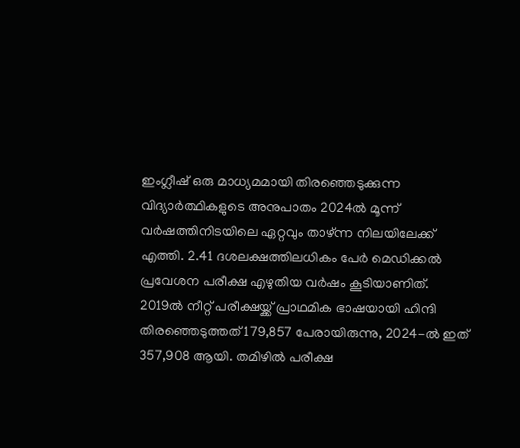ഇംഗ്ലീഷ് ഒരു മാധ്യമമായി തിരഞ്ഞെടുക്കുന്ന വിദ്യാർത്ഥികളുടെ അനുപാതം 2024ൽ മൂന്ന് വർഷത്തിനിടയിലെ ഏറ്റവും താഴ്ന്ന നിലയിലേക്ക് എത്തി. 2.41 ദശലക്ഷത്തിലധികം പേർ മെഡിക്കൽ പ്രവേശന പരീക്ഷ എഴുതിയ വർഷം കൂടിയാണിത്.
2019ൽ നീറ്റ് പരീക്ഷയ്ക്ക് പ്രാഥമിക ഭാഷയായി ഹിന്ദി തിരഞ്ഞെടുത്തത് 179,857 പേരായിരുന്നു, 2024-ൽ ഇത് 357,908 ആയി. തമിഴിൽ പരീക്ഷ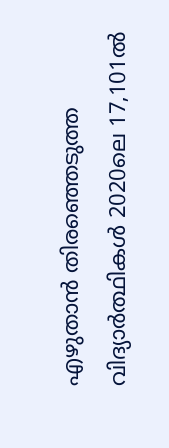എഴുതാൻ തിരഞ്ഞെടുത്ത വിദ്യാർത്ഥികൾ 2020ലെ 17,101ൽ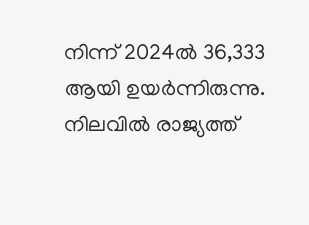നിന്ന് 2024ൽ 36,333 ആയി ഉയർന്നിരുന്നു. നിലവിൽ രാജ്യത്ത്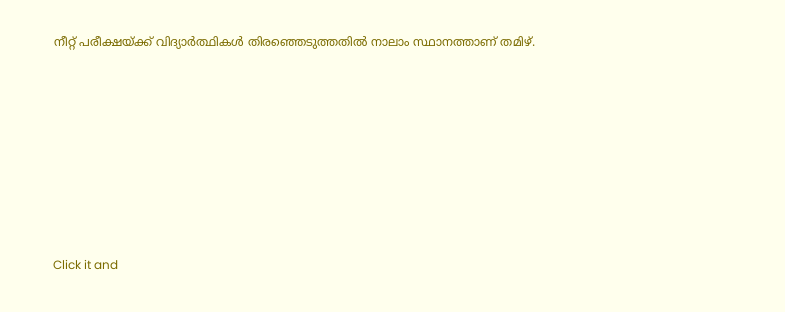നീറ്റ് പരീക്ഷയ്ക്ക് വിദ്യാർത്ഥികൾ തിരഞ്ഞെടുത്തതിൽ നാലാം സ്ഥാനത്താണ് തമിഴ്.












Click it and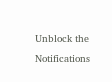Unblock the Notifications